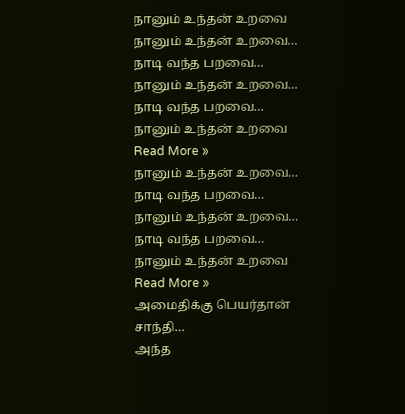நானும் உந்தன் உறவை
நானும் உந்தன் உறவை…
நாடி வந்த பறவை…
நானும் உந்தன் உறவை…
நாடி வந்த பறவை…
நானும் உந்தன் உறவை Read More »
நானும் உந்தன் உறவை…
நாடி வந்த பறவை…
நானும் உந்தன் உறவை…
நாடி வந்த பறவை…
நானும் உந்தன் உறவை Read More »
அமைதிக்கு பெயர்தான் சாந்தி…
அந்த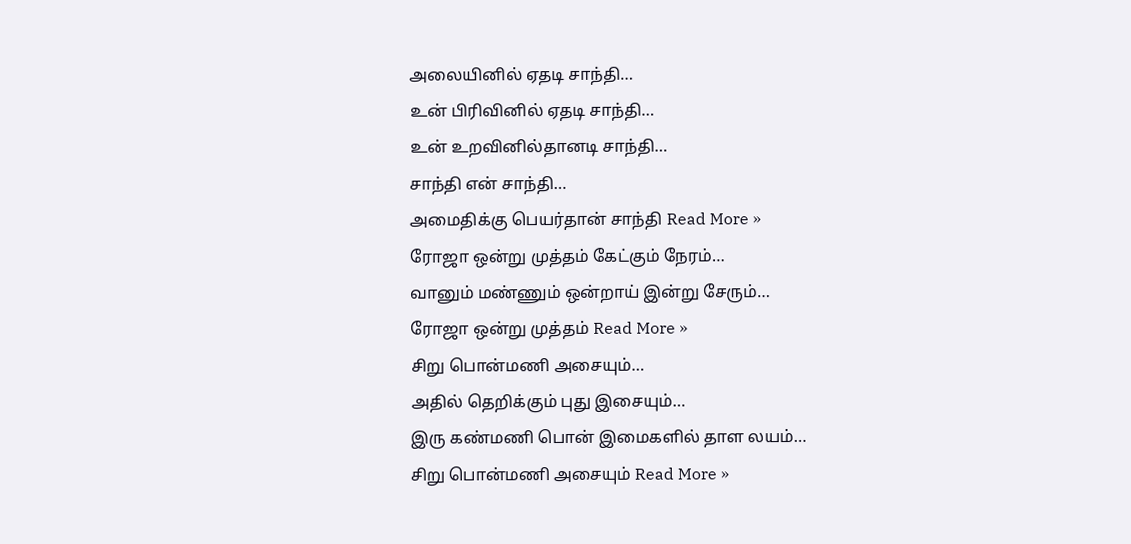அலையினில் ஏதடி சாந்தி…
உன் பிரிவினில் ஏதடி சாந்தி…
உன் உறவினில்தானடி சாந்தி…
சாந்தி என் சாந்தி…
அமைதிக்கு பெயர்தான் சாந்தி Read More »
ரோஜா ஒன்று முத்தம் கேட்கும் நேரம்…
வானும் மண்ணும் ஒன்றாய் இன்று சேரும்…
ரோஜா ஒன்று முத்தம் Read More »
சிறு பொன்மணி அசையும்…
அதில் தெறிக்கும் புது இசையும்…
இரு கண்மணி பொன் இமைகளில் தாள லயம்…
சிறு பொன்மணி அசையும் Read More »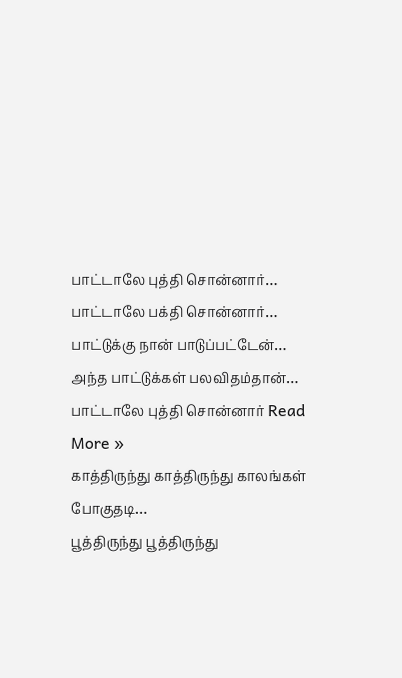பாட்டாலே புத்தி சொன்னார்…
பாட்டாலே பக்தி சொன்னார்…
பாட்டுக்கு நான் பாடுப்பட்டேன்…
அந்த பாட்டுக்கள் பலவிதம்தான்…
பாட்டாலே புத்தி சொன்னார் Read More »
காத்திருந்து காத்திருந்து காலங்கள் போகுதடி…
பூத்திருந்து பூத்திருந்து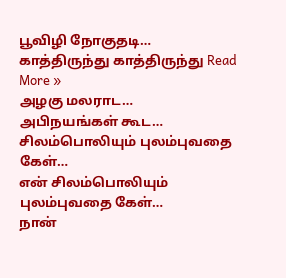பூவிழி நோகுதடி…
காத்திருந்து காத்திருந்து Read More »
அழகு மலராட…
அபிநயங்கள் கூட…
சிலம்பொலியும் புலம்புவதை கேள்…
என் சிலம்பொலியும் புலம்புவதை கேள்…
நான்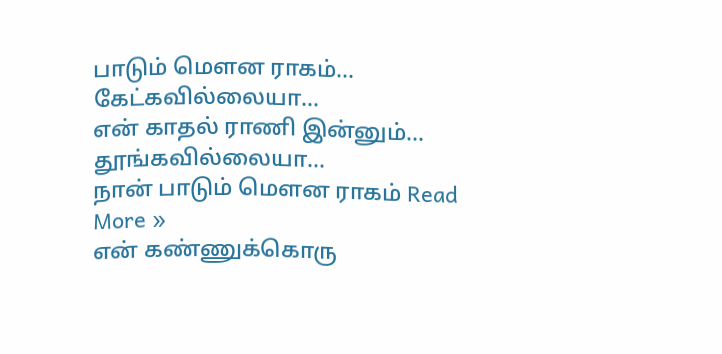பாடும் மௌன ராகம்…
கேட்கவில்லையா…
என் காதல் ராணி இன்னும்…
தூங்கவில்லையா…
நான் பாடும் மௌன ராகம் Read More »
என் கண்ணுக்கொரு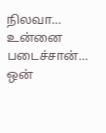நிலவா…
உன்னை படைச்சான்…
ஒன்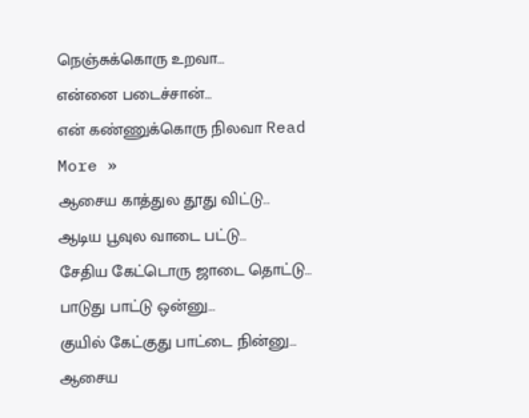நெஞ்சுக்கொரு உறவா…
என்னை படைச்சான்…
என் கண்ணுக்கொரு நிலவா Read More »
ஆசைய காத்துல தூது விட்டு…
ஆடிய பூவுல வாடை பட்டு…
சேதிய கேட்டொரு ஜாடை தொட்டு…
பாடுது பாட்டு ஒன்னு…
குயில் கேட்குது பாட்டை நின்னு…
ஆசைய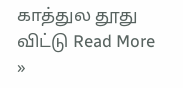காத்துல தூது விட்டு Read More »